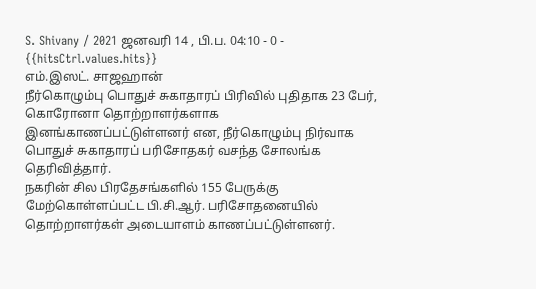S. Shivany / 2021 ஜனவரி 14 , பி.ப. 04:10 - 0 - {{hitsCtrl.values.hits}}
எம்.இஸட். சாஜஹான்
நீர்கொழும்பு பொதுச் சுகாதாரப் பிரிவில் புதிதாக 23 பேர், கொரோனா தொற்றாளர்களாக இனங்காணப்பட்டுள்ளனர் என, நீர்கொழும்பு நிர்வாக பொதுச் சுகாதாரப் பரிசோதகர் வசந்த சோலங்க தெரிவித்தார்.
நகரின் சில பிரதேசங்களில் 155 பேருக்கு மேற்கொள்ளப்பட்ட பி.சி.ஆர். பரிசோதனையில் தொற்றாளர்கள் அடையாளம் காணப்பட்டுள்ளனர்.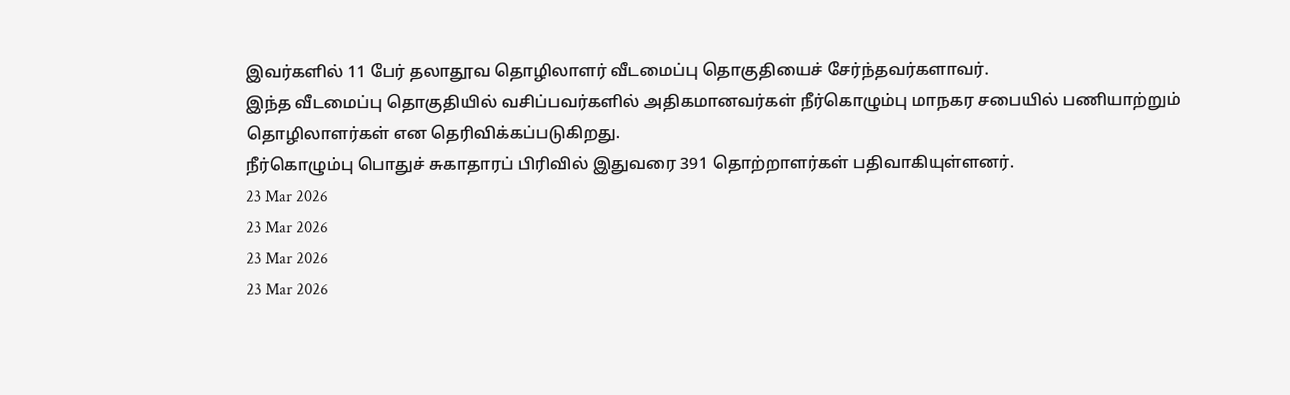இவர்களில் 11 பேர் தலாதூவ தொழிலாளர் வீடமைப்பு தொகுதியைச் சேர்ந்தவர்களாவர்.
இந்த வீடமைப்பு தொகுதியில் வசிப்பவர்களில் அதிகமானவர்கள் நீர்கொழும்பு மாநகர சபையில் பணியாற்றும் தொழிலாளர்கள் என தெரிவிக்கப்படுகிறது.
நீர்கொழும்பு பொதுச் சுகாதாரப் பிரிவில் இதுவரை 391 தொற்றாளர்கள் பதிவாகியுள்ளனர்.
23 Mar 2026
23 Mar 2026
23 Mar 2026
23 Mar 2026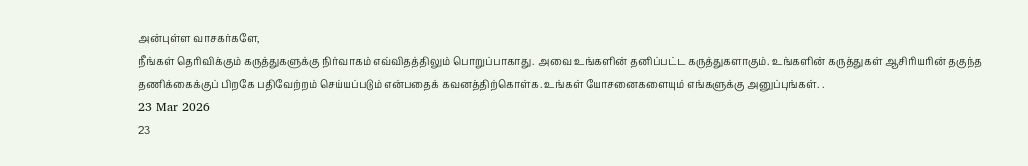அன்புள்ள வாசகர்களே,
நீங்கள் தெரிவிக்கும் கருத்துகளுக்கு நிர்வாகம் எவ்விதத்திலும் பொறுப்பாகாது. அவை உங்களின் தனிப்பட்ட கருத்துகளாகும். உங்களின் கருத்துகள் ஆசிரியரின் தகுந்த தணிக்கைக்குப் பிறகே பதிவேற்றம் செய்யப்படும் என்பதைக் கவனத்திற்கொள்க. உங்கள் யோசனைகளையும் எங்களுக்கு அனுப்புங்கள். .
23 Mar 2026
23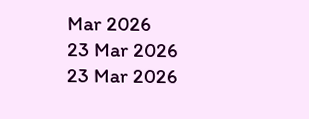Mar 2026
23 Mar 2026
23 Mar 2026